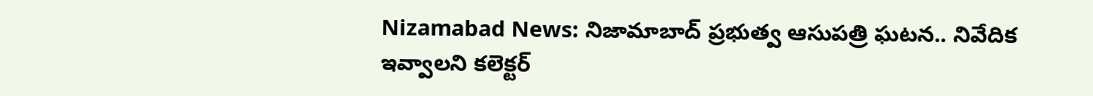Nizamabad News: నిజామాబాద్ ప్రభుత్వ ఆసుపత్రి ఘటన.. నివేదిక ఇవ్వాలని కలెక్టర్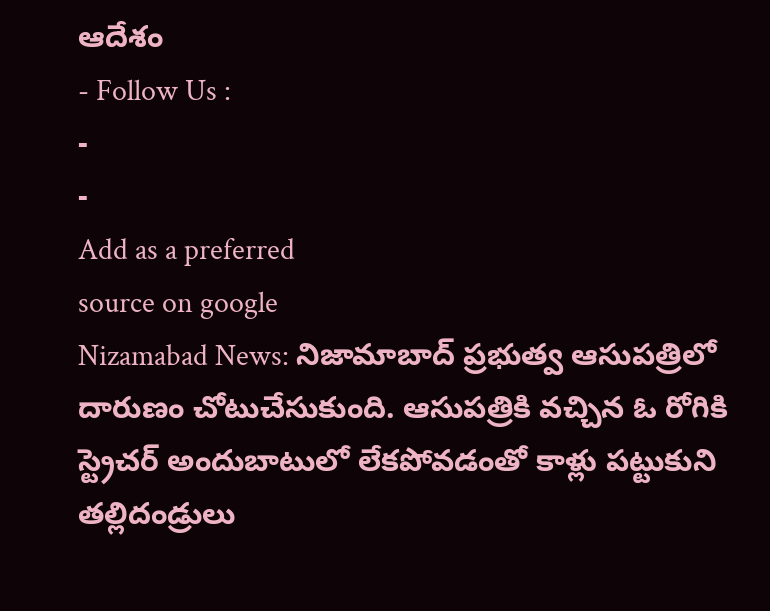ఆదేశం
- Follow Us :
-
-
Add as a preferred
source on google
Nizamabad News: నిజామాబాద్ ప్రభుత్వ ఆసుపత్రిలో దారుణం చోటుచేసుకుంది. ఆసుపత్రికి వచ్చిన ఓ రోగికి స్ట్రెచర్ అందుబాటులో లేకపోవడంతో కాళ్లు పట్టుకుని తల్లిదండ్రులు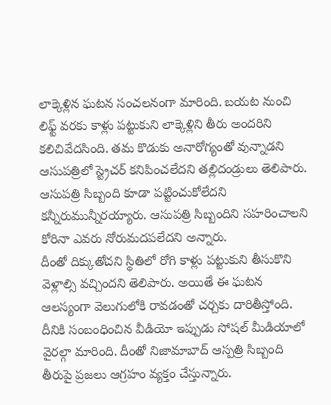లాక్కెళ్లిన ఘటన సంచలనంగా మారింది. బయట నుంచి లిఫ్ట్ వరకు కాళ్లు పట్టుకుని లాక్కెళ్లిని తీరు అందరిని కలిచివేదసింది. తమ కొడుకు అనారోగ్యంతో వున్నాడని ఆసుపత్రిలో స్ట్రెచర్ కనిపించలేదని తల్లిదండ్రులు తెలిపారు. ఆసుపత్రి సిబ్బంది కూడా పట్టించుకోలేదని కన్నీరుమున్నీరయ్యారు. ఆసుపత్రి సిబ్బందిని సహరించాలని కోరినా ఎవరు నోరుమదపలేదని అన్నారు.
దీంతో దిక్కుతోచని స్థితిలో రోగి కాళ్లు పట్టుకుని తీసుకొని వెళ్లాల్సి వచ్చిందని తెలిపారు. అయితే ఈ ఘటన ఆలస్యంగా వెలుగులోకి రావడంతో చర్చకు దారితీస్తోంది. దీనికి సంబంధించిన వీడియో ఇప్పుడు సోషల్ మీడియాలో వైరల్గా మారింది. దీంతో నిజామాబాద్ ఆస్పత్రి సిబ్బంది తీరుపై ప్రజలు ఆగ్రహం వ్యక్తం చేస్తున్నారు.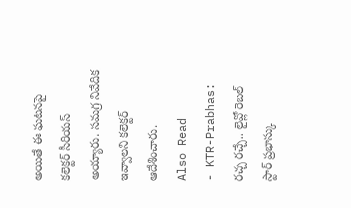అయితే ఈ ఘటనపై కలెక్టర్ సీరియస్ అయ్యారు. సమగ్ర నివేదిక ఇవ్వాలని కలెక్టర్ ఆదేశించారు.
Also Read
- KTR-Prabhas: రచ్చ రచ్చే.. లైవ్లో రెబల్ స్టార్ ప్రభాస్కు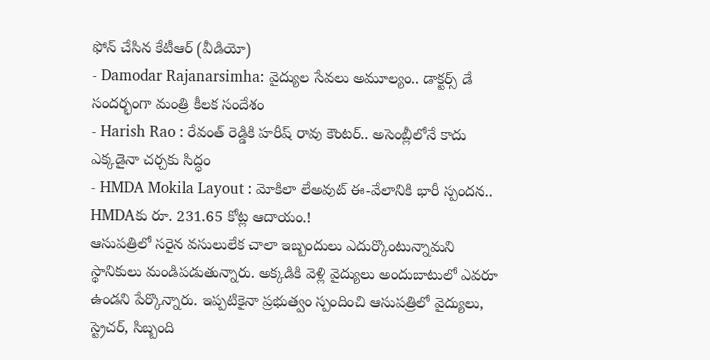ఫోన్ చేసిన కేటీఆర్ (వీడియో)
- Damodar Rajanarsimha: వైద్యుల సేవలు అమూల్యం.. డాక్టర్స్ డే సందర్భంగా మంత్రి కీలక సందేశం
- Harish Rao : రేవంత్ రెడ్డికి హరీష్ రావు కౌంటర్.. అసెంబ్లీలోనే కాదు ఎక్కడైనా చర్చకు సిద్ధం
- HMDA Mokila Layout : మోకిలా లేఅవుట్ ఈ-వేలానికి భారీ స్పందన.. HMDAకు రూ. 231.65 కోట్ల ఆదాయం.!
ఆసుపత్రిలో సరైన వసులులేక చాలా ఇబ్బందులు ఎదుర్కొంటున్నామని స్థానికులు మండిపడుతున్నారు. అక్కడికి వెళ్లి వైద్యులు అందుబాటులో ఎవరూ ఉండని పేర్కొన్నారు. ఇప్పటికైనా ప్రభుత్వం స్పందించి ఆసుపత్రిలో వైద్యులు, స్ట్రెచర్, సిబ్బంది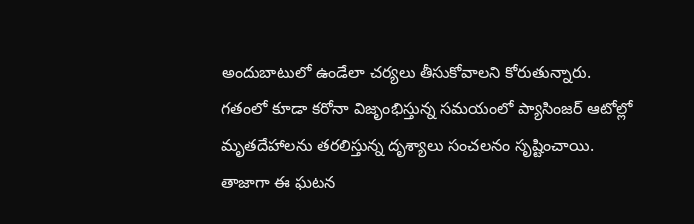అందుబాటులో ఉండేలా చర్యలు తీసుకోవాలని కోరుతున్నారు. గతంలో కూడా కరోనా విజృంభిస్తున్న సమయంలో ప్యాసింజర్ ఆటోల్లో మృతదేహాలను తరలిస్తున్న దృశ్యాలు సంచలనం సృష్టించాయి. తాజాగా ఈ ఘటన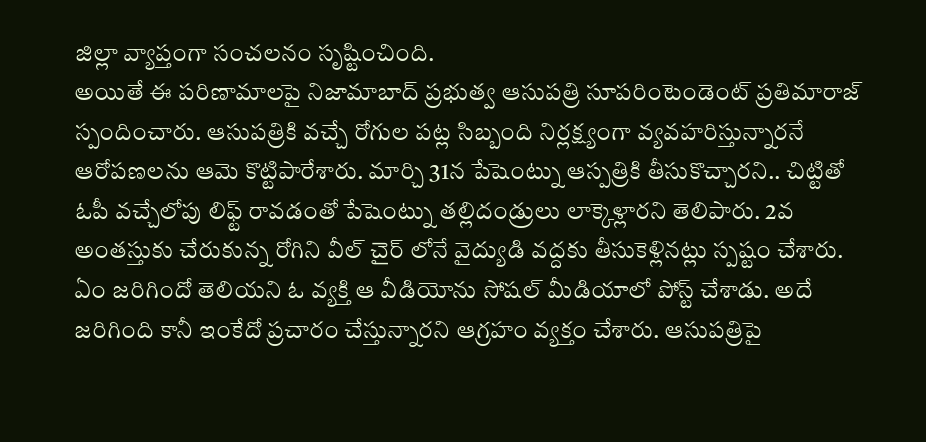జిల్లా వ్యాప్తంగా సంచలనం సృష్టించింది.
అయితే ఈ పరిణామాలపై నిజామాబాద్ ప్రభుత్వ ఆసుపత్రి సూపరింటెండెంట్ ప్రతిమారాజ్ స్పందించారు. ఆసుపత్రికి వచ్చే రోగుల పట్ల సిబ్బంది నిర్లక్ష్యంగా వ్యవహరిస్తున్నారనే ఆరోపణలను ఆమె కొట్టిపారేశారు. మార్చి 31న పేషెంట్ను ఆస్పత్రికి తీసుకొచ్చారని.. చిట్టితో ఓపీ వచ్చేలోపు లిఫ్ట్ రావడంతో పేషెంట్ను తల్లిదండ్రులు లాక్కెళ్లారని తెలిపారు. 2వ అంతస్తుకు చేరుకున్న రోగిని వీల్ చైర్ లోనే వైద్యుడి వద్దకు తీసుకెళ్లినట్లు స్పష్టం చేశారు. ఏం జరిగిందో తెలియని ఓ వ్యక్తి ఆ వీడియోను సోషల్ మీడియాలో పోస్ట్ చేశాడు. అదే జరిగింది కానీ ఇంకేదో ప్రచారం చేస్తున్నారని ఆగ్రహం వ్యక్తం చేశారు. ఆసుపత్రిపై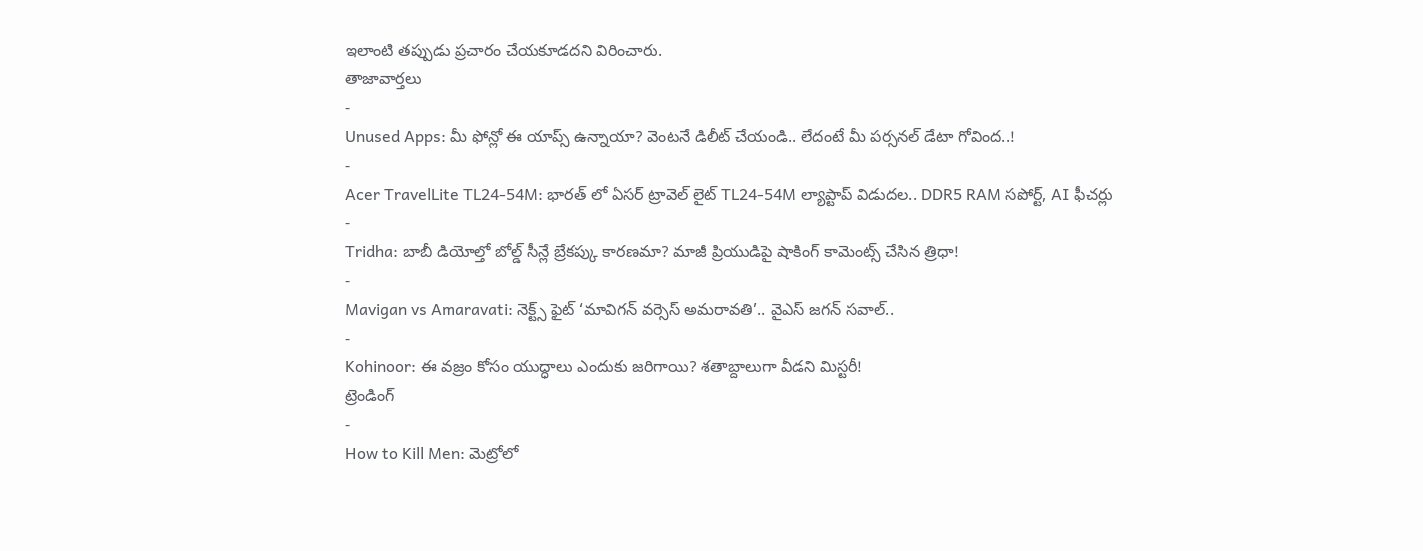ఇలాంటి తప్పుడు ప్రచారం చేయకూడదని విరించారు.
తాజావార్తలు
-
Unused Apps: మీ ఫోన్లో ఈ యాప్స్ ఉన్నాయా? వెంటనే డిలీట్ చేయండి.. లేదంటే మీ పర్సనల్ డేటా గోవింద..!
-
Acer TravelLite TL24-54M: భారత్ లో ఏసర్ ట్రావెల్ లైట్ TL24-54M ల్యాప్టాప్ విడుదల.. DDR5 RAM సపోర్ట్, AI ఫీచర్లు
-
Tridha: బాబీ డియోల్తో బోల్డ్ సీన్లే బ్రేకప్కు కారణమా? మాజీ ప్రియుడిపై షాకింగ్ కామెంట్స్ చేసిన త్రిధా!
-
Mavigan vs Amaravati: నెక్ట్స్ ఫైట్ ‘మావిగన్ వర్సెస్ అమరావతి’.. వైఎస్ జగన్ సవాల్..
-
Kohinoor: ఈ వజ్రం కోసం యుద్ధాలు ఎందుకు జరిగాయి? శతాబ్దాలుగా వీడని మిస్టరీ!
ట్రెండింగ్
-
How to Kill Men: మెట్రోలో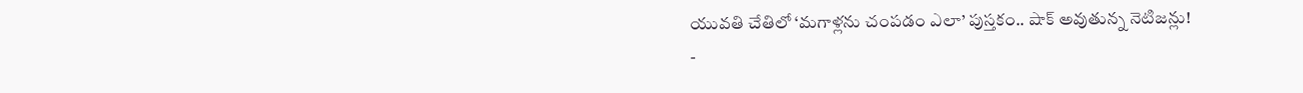యువతి చేతిలో ‘మగాళ్లను చంపడం ఎలా’ పుస్తకం.. షాక్ అవుతున్న నెటిజన్లు!
-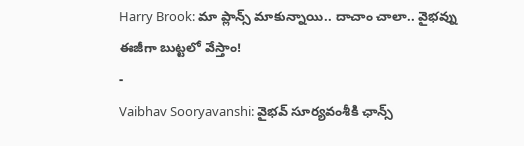Harry Brook: మా ప్లాన్స్ మాకున్నాయి.. దాచాం చాలా.. వైభవ్ను ఈజీగా బుట్టలో వేస్తాం!
-
Vaibhav Sooryavanshi: వైభవ్ సూర్యవంశీకి ఛాన్స్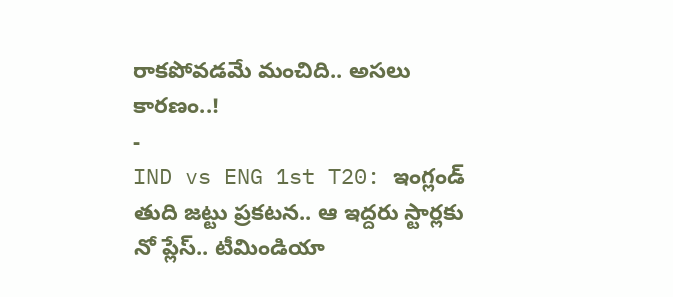రాకపోవడమే మంచిది.. అసలు కారణం..!
-
IND vs ENG 1st T20: ఇంగ్లండ్ తుది జట్టు ప్రకటన.. ఆ ఇద్దరు స్టార్లకు నో ప్లేస్.. టీమిండియా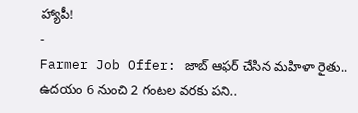హ్యాపీ!
-
Farmer Job Offer: జాబ్ ఆఫర్ చేసిన మహిళా రైతు.. ఉదయం 6 నుంచి 2 గంటల వరకు పని..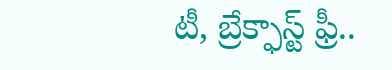టీ, బ్రేక్ఫాస్ట్ ఫ్రీ..